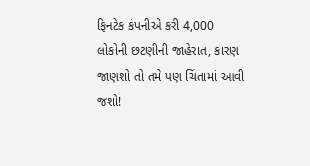ફિનટેક કંપનીએ કરી 4,000 લોકોની છટણીની જાહેરાત, કારણ જાણશો તો તમે પણ ચિંતામાં આવી જશો!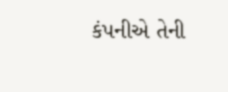કંપનીએ તેની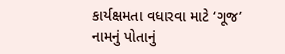કાર્યક્ષમતા વધારવા માટે ‘ગૂજ’ નામનું પોતાનું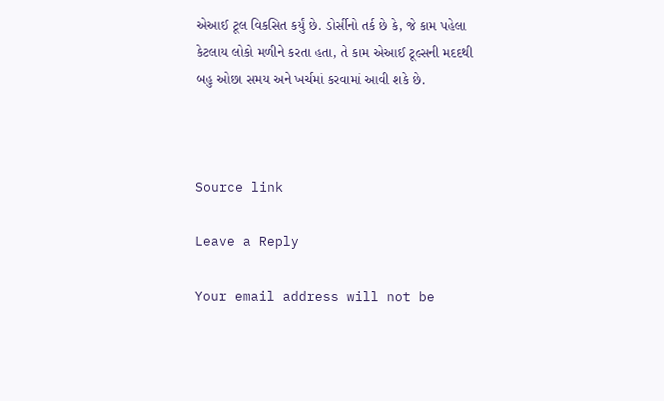એઆઈ ટૂલ વિકસિત કર્યું છે. ડોર્સીનો તર્ક છે કે, જે કામ પહેલા કેટલાય લોકો મળીને કરતા હતા, તે કામ એઆઈ ટૂલ્સની મદદથી બહુ ઓછા સમય અને ખર્ચમાં કરવામાં આવી શકે છે.



Source link

Leave a Reply

Your email address will not be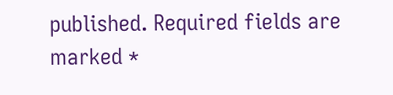published. Required fields are marked *